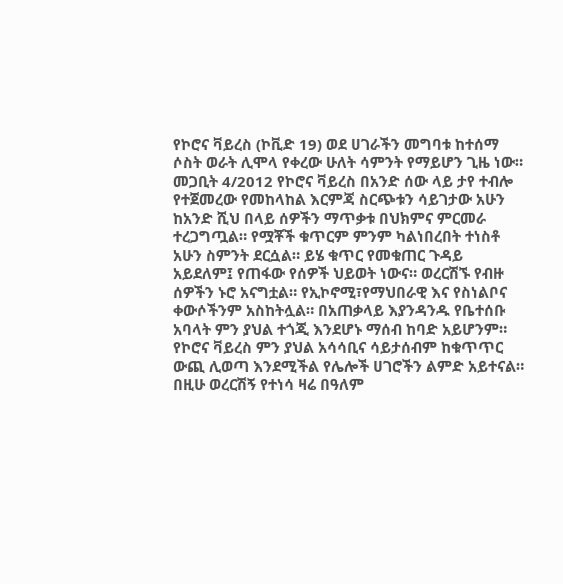የኮሮና ቫይረስ (ኮቪድ 19) ወደ ሀገራችን መግባቱ ከተሰማ ሶስት ወራት ሊሞላ የቀረው ሁለት ሳምንት የማይሆን ጊዜ ነው። መጋቢት 4/2012 የኮሮና ቫይረስ በአንድ ሰው ላይ ታየ ተብሎ የተጀመረው የመከላከል እርምጃ ስርጭቱን ሳይገታው አሁን ከአንድ ሺህ በላይ ሰዎችን ማጥቃቱ በህክምና ምርመራ ተረጋግጧል። የሟቾች ቁጥርም ምንም ካልነበረበት ተነስቶ አሁን ስምንት ደርሷል። ይሄ ቁጥር የመቁጠር ጉዳይ አይደለም፤ የጠፋው የሰዎች ህይወት ነውና። ወረርሽኙ የብዙ ሰዎችን ኑሮ አናግቷል። የኢኮኖሚ፣የማህበራዊ እና የስነልቦና ቀውሶችንም አስከትሏል። በአጠቃላይ እያንዳንዱ የቤተሰቡ አባላት ምን ያህል ተጎጂ እንደሆኑ ማሰብ ከባድ አይሆንም።
የኮሮና ቫይረስ ምን ያህል አሳሳቢና ሳይታሰብም ከቁጥጥር ውጪ ሊወጣ እንደሚችል የሌሎች ሀገሮችን ልምድ አይተናል። በዚሁ ወረርሽኝ የተነሳ ዛሬ በዓለም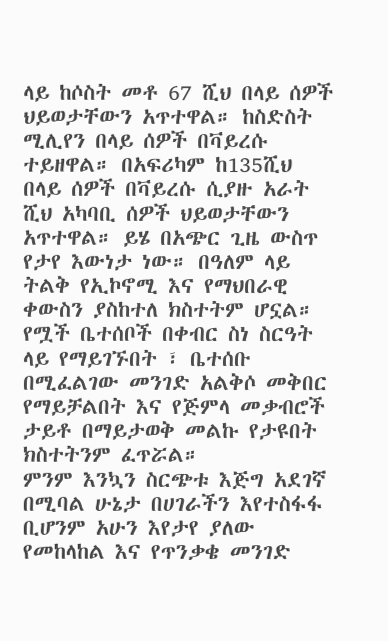ላይ ከሶስት መቶ 67 ሺህ በላይ ሰዎች ህይወታቸውን አጥተዋል። ከስድስት ሚሊየን በላይ ሰዎች በቫይረሱ ተይዘዋል። በአፍሪካም ከ135ሺህ በላይ ሰዎች በቫይረሱ ሲያዙ አራት ሺህ አካባቢ ሰዎች ህይወታቸውን አጥተዋል። ይሄ በአጭር ጊዜ ውስጥ የታየ እውነታ ነው። በዓለም ላይ ትልቅ የኢኮኖሚ እና የማህበራዊ ቀውስን ያስከተለ ክስተትም ሆኗል። የሟች ቤተሰቦች በቀብር ስነ ስርዓት ላይ የማይገኙበት ፣ ቤተሰቡ በሚፈልገው መንገድ አልቅሶ መቅበር የማይቻልበት እና የጅምላ መቃብሮች ታይቶ በማይታወቅ መልኩ የታዩበት ክስተትንም ፈጥሯል።
ምንም እንኳን ስርጭቱ እጅግ አደገኛ በሚባል ሁኔታ በሀገራችን እየተስፋፋ ቢሆንም አሁን እየታየ ያለው የመከላከል እና የጥንቃቄ መንገድ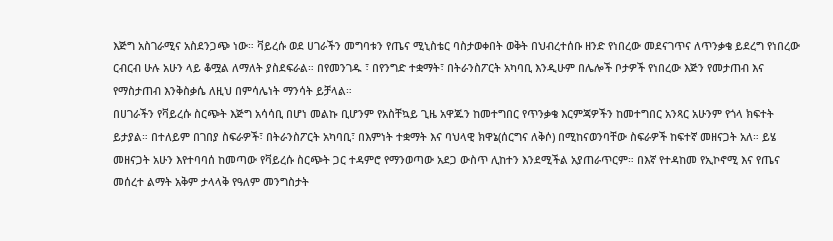እጅግ አስገራሚና አስደንጋጭ ነው። ቫይረሱ ወደ ሀገራችን መግባቱን የጤና ሚኒስቴር ባስታወቀበት ወቅት በህብረተሰቡ ዘንድ የነበረው መደናገጥና ለጥንቃቄ ይደረግ የነበረው ርብርብ ሁሉ አሁን ላይ ቆሟል ለማለት ያስደፍራል። በየመንገዱ ፣ በየንግድ ተቋማት፣ በትራንስፖርት አካባቢ እንዲሁም በሌሎች ቦታዎች የነበረው እጅን የመታጠብ እና የማስታጠብ እንቅስቃሴ ለዚህ በምሳሌነት ማንሳት ይቻላል።
በሀገራችን የቫይረሱ ስርጭት እጅግ አሳሳቢ በሆነ መልኩ ቢሆንም የአስቸኳይ ጊዜ አዋጁን ከመተግበር የጥንቃቄ እርምጃዎችን ከመተግበር አንጻር አሁንም የጎላ ክፍተት ይታያል። በተለይም በገበያ ስፍራዎች፣ በትራንስፖርት አካባቢ፣ በእምነት ተቋማት እና ባህላዊ ክዋኔ(ሰርግና ለቅሶ) በሚከናወንባቸው ስፍራዎች ከፍተኛ መዘናጋት አለ። ይሄ መዘናጋት አሁን እየተባባሰ ከመጣው የቫይረሱ ስርጭት ጋር ተዳምሮ የማንወጣው አደጋ ውስጥ ሊከተን እንደሚችል አያጠራጥርም። በእኛ የተዳከመ የኢኮኖሚ እና የጤና መሰረተ ልማት አቅም ታላላቅ የዓለም መንግስታት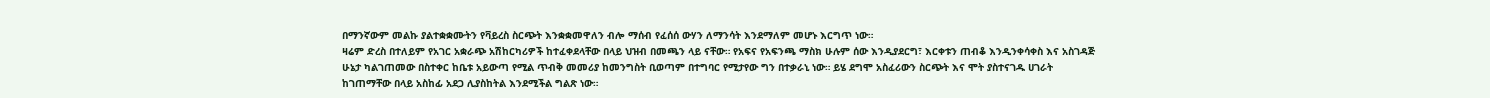በማንኛውም መልኩ ያልተቋቋሙትን የቫይረስ ስርጭት እንቋቋመዋለን ብሎ ማሰብ የፈሰሰ ውሃን ለማንሳት እንደማለም መሆኑ እርግጥ ነው።
ዛሬም ድረስ በተለይም የአገር አቋራጭ አሽከርካሪዎች ከተፈቀደላቸው በላይ ህዝብ በመጫን ላይ ናቸው። የአፍና የአፍንጫ ማስክ ሁሉም ሰው እንዲያደርግ፣ እርቀቱን ጠብቆ እንዲንቀሳቀስ እና አስገዳጅ ሁኔታ ካልገጠመው በስተቀር ከቤቱ አይውጣ የሚል ጥብቅ መመሪያ ከመንግስት ቢወጣም በተግባር የሚታየው ግን በተቃራኒ ነው። ይሄ ደግሞ አስፈሪውን ስርጭት እና ሞት ያስተናገዱ ሀገራት ከገጠማቸው በላይ አስከፊ አደጋ ሊያስከትል እንደሚችል ግልጽ ነው።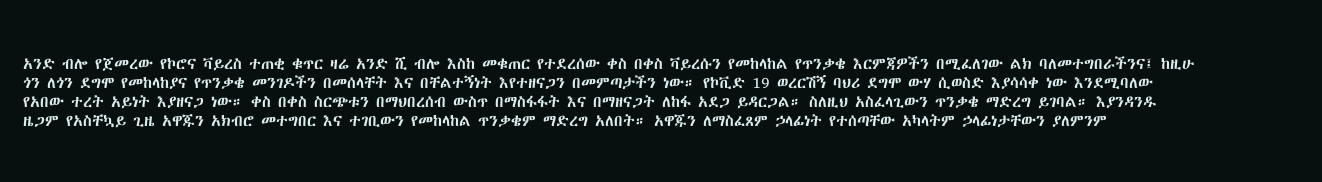አንድ ብሎ የጀመረው የኮሮና ቫይረስ ተጠቂ ቁጥር ዛሬ አንድ ሺ ብሎ እስከ መቁጠር የተደረሰው ቀስ በቀስ ቫይረሱን የመከላከል የጥንቃቄ እርምጃዎችን በሚፈለገው ልክ ባለመተግበራችንና፤ ከዚሁ ጎን ለጎን ደግሞ የመከላከያና የጥንቃቄ መንገዶችን በመሰላቸት እና በቸልተኝነት እየተዘናጋን በመምጣታችን ነው። የኮቪድ 19 ወረርሽኝ ባህሪ ደግሞ ውሃ ሲወስድ እያሳሳቀ ነው እንደሚባለው የአበው ተረት አይነት እያዘናጋ ነው። ቀስ በቀስ ስርጭቱን በማህበረሰብ ውስጥ በማስፋፋት እና በማዘናጋት ለከፋ አደጋ ይዳርጋል። ስለዚህ አስፈላጊውን ጥንቃቄ ማድረግ ይገባል። እያንዳንዱ ዜጋም የአስቸኳይ ጊዜ አዋጁን አክብሮ መተግበር እና ተገቢውን የመከላከል ጥንቃቄም ማድረግ አለበት። አዋጁን ለማስፈጸም ኃላፊነት የተሰጣቸው አካላትም ኃላፊነታቸውን ያለምንም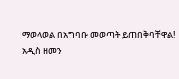ማወላወል በአግባቡ መወጣት ይጠበቅባቸዋል!
አዲስ ዘመን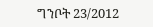ግንቦት 23/2012